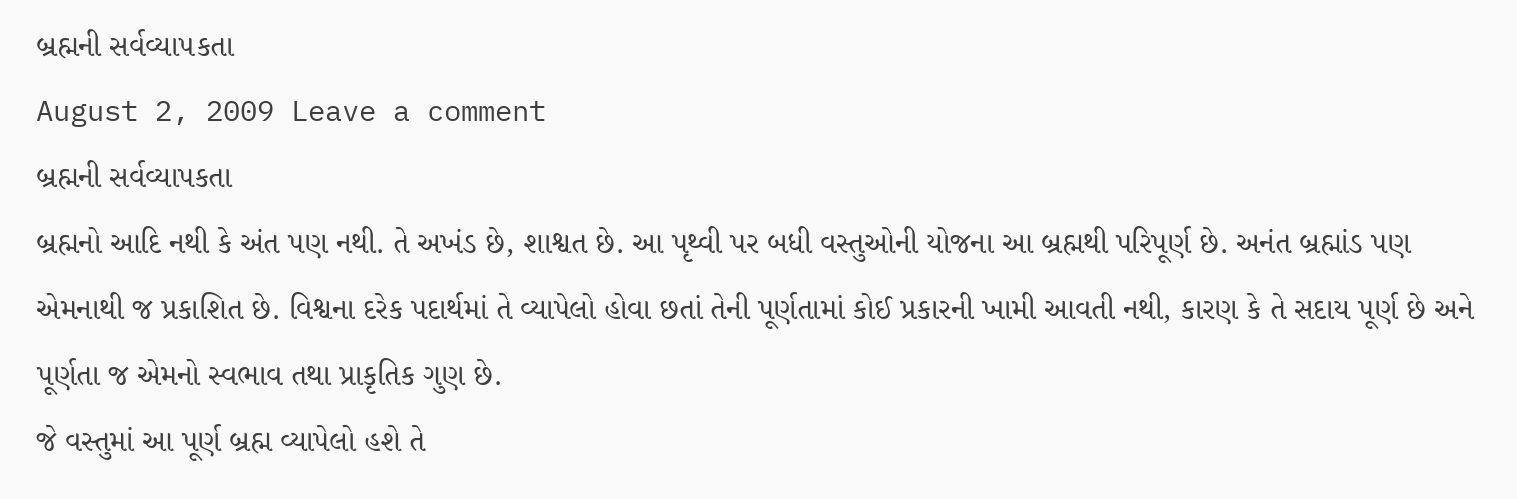બ્રહ્મની સર્વવ્યા૫કતા
August 2, 2009 Leave a comment
બ્રહ્મની સર્વવ્યાપકતા
બ્રહ્મનો આદિ નથી કે અંત પણ નથી. તે અખંડ છે, શાશ્વત છે. આ પૃથ્વી પર બધી વસ્તુઓની યોજના આ બ્રહ્મથી પરિપૂર્ણ છે. અનંત બ્રહ્માંડ પણ એમનાથી જ પ્રકાશિત છે. વિશ્વના દરેક પદાર્થમાં તે વ્યાપેલો હોવા છતાં તેની પૂર્ણતામાં કોઈ પ્રકારની ખામી આવતી નથી, કારણ કે તે સદાય પૂર્ણ છે અને પૂર્ણતા જ એમનો સ્વભાવ તથા પ્રાકૃતિક ગુણ છે.
જે વસ્તુમાં આ પૂર્ણ બ્રહ્મ વ્યાપેલો હશે તે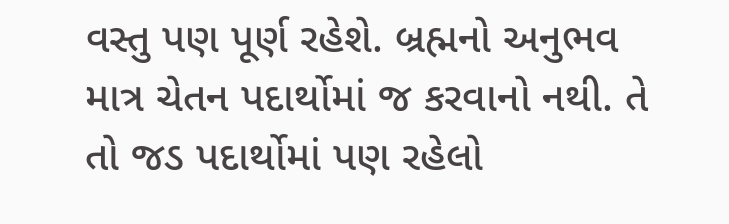વસ્તુ પણ પૂર્ણ રહેશે. બ્રહ્મનો અનુભવ માત્ર ચેતન પદાર્થોમાં જ કરવાનો નથી. તે તો જડ પદાર્થોમાં પણ રહેલો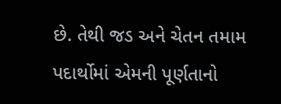છે. તેથી જડ અને ચેતન તમામ પદાર્થોમાં એમની પૂર્ણતાનો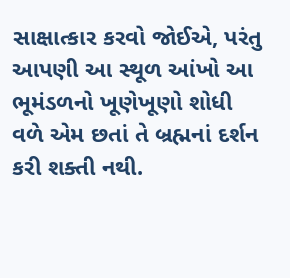સાક્ષાત્કાર કરવો જોઈએ, પરંતુ આપણી આ સ્થૂળ આંખો આ ભૂમંડળનો ખૂણેખૂણો શોધી વળે એમ છતાં તે બ્રહ્મનાં દર્શન કરી શક્તી નથી.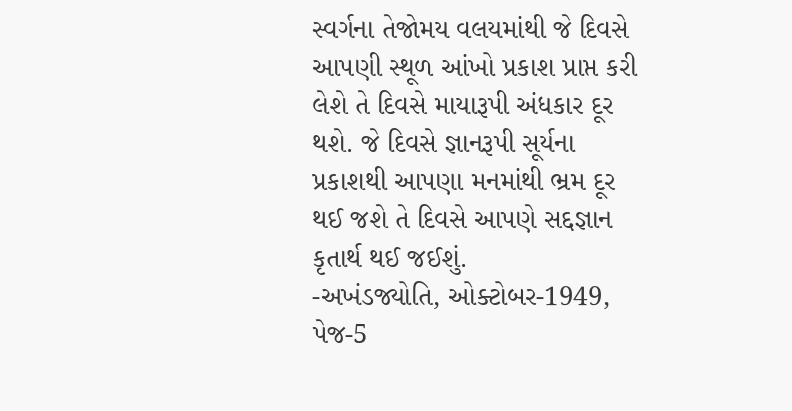સ્વર્ગના તેજોમય વલયમાંથી જે દિવસે આપણી સ્થૂળ આંખો પ્રકાશ પ્રાપ્ત કરી લેશે તે દિવસે માયારૂપી અંધકાર દૂર થશે. જે દિવસે જ્ઞાનરૂપી સૂર્યના પ્રકાશથી આપણા મનમાંથી ભ્રમ દૂર થઈ જશે તે દિવસે આપણે સદ્દજ્ઞાન કૃતાર્થ થઈ જઈશું.
-અખંડજ્યોતિ, ઓક્ટોબર-1949, પેજ-5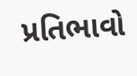પ્રતિભાવો